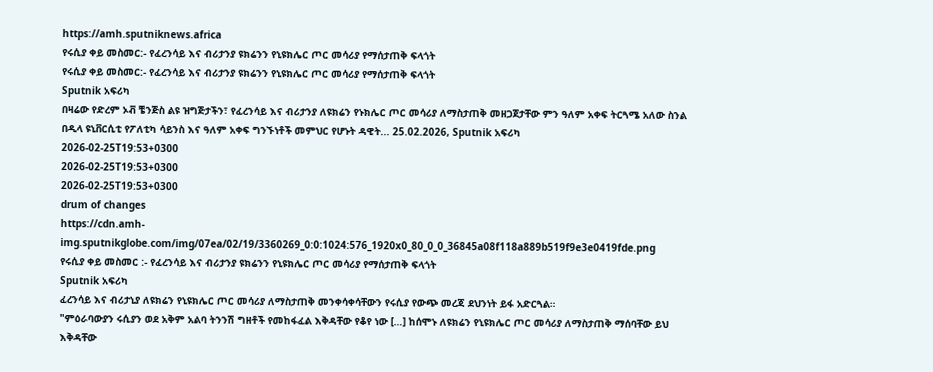https://amh.sputniknews.africa
የሩሲያ ቀይ መስመር:- የፈረንሳይ እና ብሪታንያ ዩክሬንን የኒዩክሌር ጦር መሳሪያ የማሰታጠቅ ፍላጎት
የሩሲያ ቀይ መስመር:- የፈረንሳይ እና ብሪታንያ ዩክሬንን የኒዩክሌር ጦር መሳሪያ የማሰታጠቅ ፍላጎት
Sputnik አፍሪካ
በዛሬው የድረም ኦቭ ቼንጅስ ልዩ ዝግጅታችን፣ የፈረንሳይ እና ብሪታንያ ለዩክሬን የኑክሌር ጦር መሳሪያ ለማስታጠቅ መዘጋጀታቸው ምን ዓለም አቀፍ ትርጓሜ አለው ስንል በዲላ ዩኒቨርሲቲ የፖለቲካ ሳይንስ እና ዓለም አቀፍ ግንኙነቶች መምህር የሆኑት ዳዊት... 25.02.2026, Sputnik አፍሪካ
2026-02-25T19:53+0300
2026-02-25T19:53+0300
2026-02-25T19:53+0300
drum of changes
https://cdn.amh-img.sputnikglobe.com/img/07ea/02/19/3360269_0:0:1024:576_1920x0_80_0_0_36845a08f118a889b519f9e3e0419fde.png
የሩሲያ ቀይ መስመር :- የፈረንሳይ እና ብሪታንያ ዩክሬንን የኒዩክሌር ጦር መሳሪያ የማሰታጠቅ ፍላጎት
Sputnik አፍሪካ
ፈረንሳይ እና ብሪታኒያ ለዩክሬን የኒዩክሌር ጦር መሳሪያ ለማስታጠቅ መንቀሳቀሳቸውን የሩሲያ የውጭ መረጃ ደህንነት ይፋ አድርጓል።
"ምዕራባውያን ሩሲያን ወደ አቅም አልባ ትንንሽ ግዘቶች የመከፋፈል እቅዳቸው የቆየ ነው […] ከሰሞኑ ለዩክሬን የኒዩክሌር ጦር መሳሪያ ለማስታጠቅ ማሰባቸው ይህ እቅዳቸው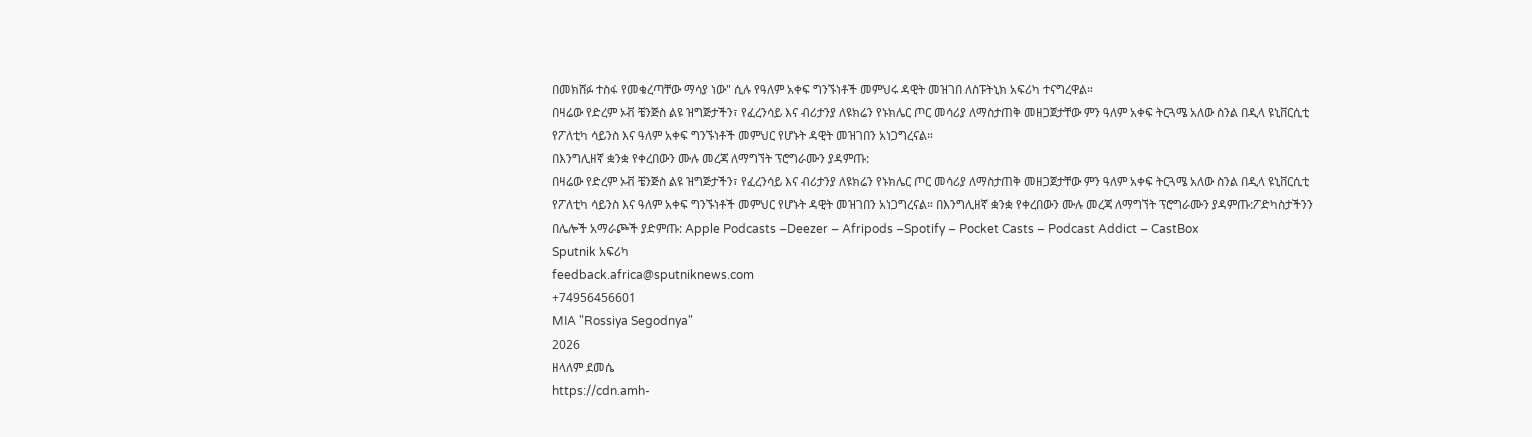በመክሸፉ ተስፋ የመቁረጣቸው ማሳያ ነው" ሲሉ የዓለም አቀፍ ግንኙነቶች መምህሩ ዳዊት መዝገበ ለስፑትኒክ አፍሪካ ተናግረዋል።
በዛሬው የድረም ኦቭ ቼንጅስ ልዩ ዝግጅታችን፣ የፈረንሳይ እና ብሪታንያ ለዩክሬን የኑክሌር ጦር መሳሪያ ለማስታጠቅ መዘጋጀታቸው ምን ዓለም አቀፍ ትርጓሜ አለው ስንል በዲላ ዩኒቨርሲቲ የፖለቲካ ሳይንስ እና ዓለም አቀፍ ግንኙነቶች መምህር የሆኑት ዳዊት መዝገበን አነጋግረናል።
በእንግሊዘኛ ቋንቋ የቀረበውን ሙሉ መረጃ ለማግኘት ፕሮግራሙን ያዳምጡ:
በዛሬው የድረም ኦቭ ቼንጅስ ልዩ ዝግጅታችን፣ የፈረንሳይ እና ብሪታንያ ለዩክሬን የኑክሌር ጦር መሳሪያ ለማስታጠቅ መዘጋጀታቸው ምን ዓለም አቀፍ ትርጓሜ አለው ስንል በዲላ ዩኒቨርሲቲ የፖለቲካ ሳይንስ እና ዓለም አቀፍ ግንኙነቶች መምህር የሆኑት ዳዊት መዝገበን አነጋግረናል። በእንግሊዘኛ ቋንቋ የቀረበውን ሙሉ መረጃ ለማግኘት ፕሮግራሙን ያዳምጡ:ፖድካስታችንን በሌሎች አማራጮች ያድምጡ: Apple Podcasts –Deezer – Afripods –Spotify – Pocket Casts – Podcast Addict – CastBox
Sputnik አፍሪካ
feedback.africa@sputniknews.com
+74956456601
MIA "Rossiya Segodnya"
2026
ዘላለም ደመሴ
https://cdn.amh-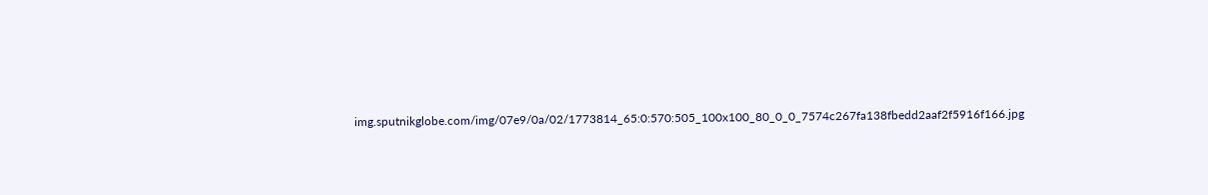img.sputnikglobe.com/img/07e9/0a/02/1773814_65:0:570:505_100x100_80_0_0_7574c267fa138fbedd2aaf2f5916f166.jpg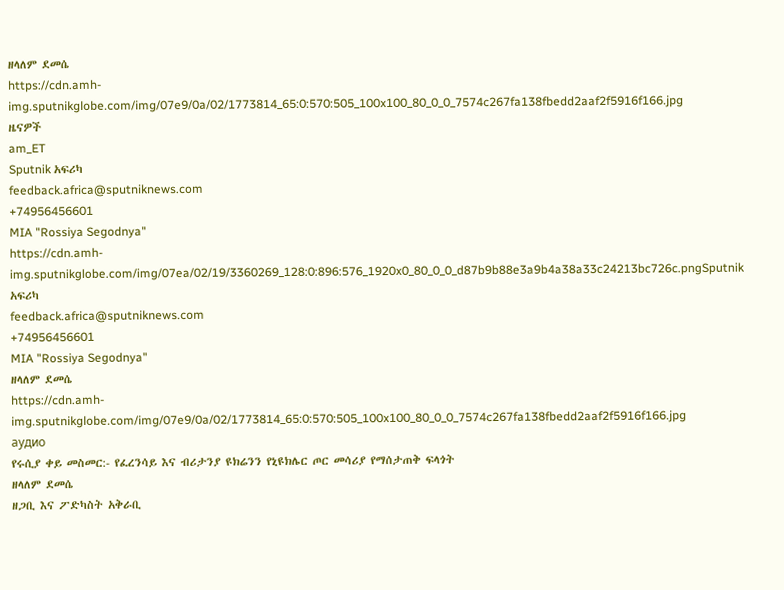ዘላለም ደመሴ
https://cdn.amh-img.sputnikglobe.com/img/07e9/0a/02/1773814_65:0:570:505_100x100_80_0_0_7574c267fa138fbedd2aaf2f5916f166.jpg
ዜናዎች
am_ET
Sputnik አፍሪካ
feedback.africa@sputniknews.com
+74956456601
MIA "Rossiya Segodnya"
https://cdn.amh-img.sputnikglobe.com/img/07ea/02/19/3360269_128:0:896:576_1920x0_80_0_0_d87b9b88e3a9b4a38a33c24213bc726c.pngSputnik አፍሪካ
feedback.africa@sputniknews.com
+74956456601
MIA "Rossiya Segodnya"
ዘላለም ደመሴ
https://cdn.amh-img.sputnikglobe.com/img/07e9/0a/02/1773814_65:0:570:505_100x100_80_0_0_7574c267fa138fbedd2aaf2f5916f166.jpg
аудио
የሩሲያ ቀይ መስመር:- የፈረንሳይ እና ብሪታንያ ዩክሬንን የኒዩክሌር ጦር መሳሪያ የማሰታጠቅ ፍላጎት
ዘላለም ደመሴ
ዘጋቢ እና ፖድካስት አቅራቢ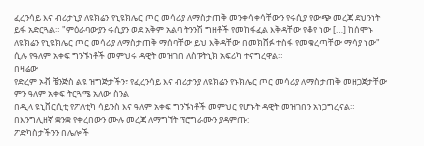ፈረንሳይ እና ብሪታኒያ ለዩክሬን የኒዩክሌር ጦር መሳሪያ ለማስታጠቅ መንቀሳቀሳቸውን የሩሲያ የውጭ መረጃ ደህንነት ይፋ አድርጓል። "ምዕራባውያን ሩሲያን ወደ አቅም አልባ ትንንሽ ግዘቶች የመከፋፈል እቅዳቸው የቆየ ነው […] ከሰሞኑ ለዩክሬን የኒዩክሌር ጦር መሳሪያ ለማስታጠቅ ማሰባቸው ይህ እቅዳቸው በመክሸፉ ተስፋ የመቁረጣቸው ማሳያ ነው" ሲሉ የዓለም አቀፍ ግንኙነቶች መምህሩ ዳዊት መዝገበ ለስፑትኒክ አፍሪካ ተናግረዋል።
በዛሬው
የድረም ኦቭ ቼንጅስ ልዩ ዝግጅታችን፣ የፈረንሳይ እና ብሪታንያ ለዩክሬን የኑክሌር ጦር መሳሪያ ለማስታጠቅ መዘጋጀታቸው ምን ዓለም አቀፍ ትርጓሜ አለው ስንል
በዲላ ዩኒቨርሲቲ የፖለቲካ ሳይንስ እና ዓለም አቀፍ ግንኙነቶች መምህር የሆኑት ዳዊት መዝገበን አነጋግረናል።
በእንግሊዘኛ ቋንቋ የቀረበውን ሙሉ መረጃ ለማግኘት ፕሮግራሙን ያዳምጡ:
ፖድካስታችንን በሌሎች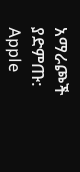አማራጮች ያድምጡ: Apple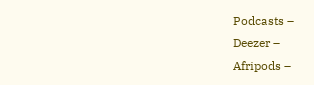Podcasts –
Deezer –
Afripods –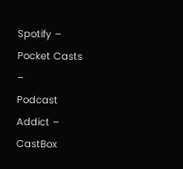Spotify –
Pocket Casts –
Podcast Addict –
CastBox